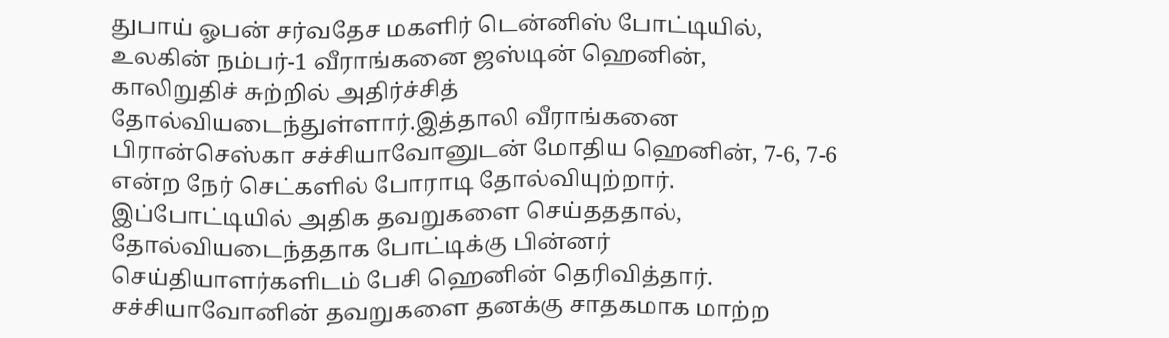துபாய் ஓபன் சர்வதேச மகளிர் டென்னிஸ் போட்டியில், உலகின் நம்பர்-1 வீராங்கனை ஜஸ்டின் ஹெனின், காலிறுதிச் சுற்றில் அதிர்ச்சித் தோல்வியடைந்துள்ளார்.இத்தாலி வீராங்கனை பிரான்செஸ்கா சச்சியாவோனுடன் மோதிய ஹெனின், 7-6, 7-6 என்ற நேர் செட்களில் போராடி தோல்வியுற்றார்.
இப்போட்டியில் அதிக தவறுகளை செய்தததால், தோல்வியடைந்ததாக போட்டிக்கு பின்னர் செய்தியாளர்களிடம் பேசி ஹெனின் தெரிவித்தார்.
சச்சியாவோனின் தவறுகளை தனக்கு சாதகமாக மாற்ற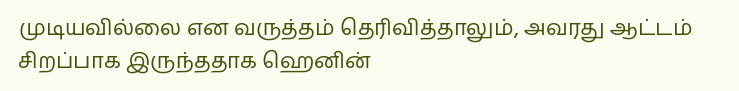முடியவில்லை என வருத்தம் தெரிவித்தாலும், அவரது ஆட்டம் சிறப்பாக இருந்ததாக ஹெனின்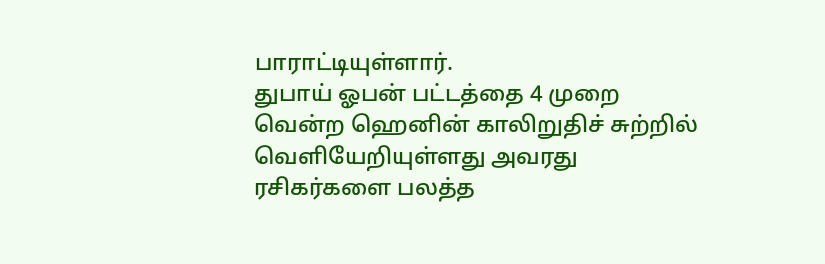பாராட்டியுள்ளார்.
துபாய் ஓபன் பட்டத்தை 4 முறை வென்ற ஹெனின் காலிறுதிச் சுற்றில் வெளியேறியுள்ளது அவரது ரசிகர்களை பலத்த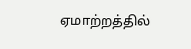ஏமாற்றத்தில்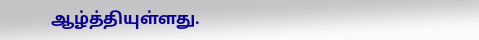ஆழ்த்தியுள்ளது.